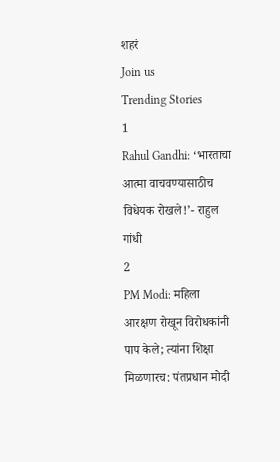शहरं
Join us
Trending Stories
1
Rahul Gandhi: ‘भारताचा आत्मा वाचवण्यासाठीच विधेयक रोखले!’- राहुल गांधी
2
PM Modi: महिला आरक्षण रोखून विरोधकांनी पाप केले; त्यांना शिक्षा मिळणारच: पंतप्रधान मोदी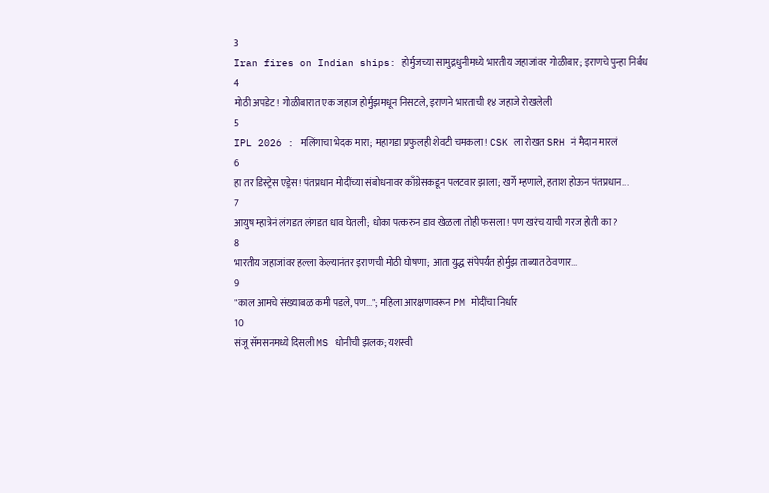3
Iran fires on Indian ships: होर्मुजच्या सामुद्रधुनीमध्ये भारतीय जहाजांवर गोळीबार; इराणचे पुन्हा निर्बंध
4
मोठी अपडेट! गोळीबारात एक जहाज होर्मुझमधून निसटले, इराणने भारताची १४ जहाजे रोखलेली
5
IPL 2026 : मलिंगाचा भेदक मारा; महागडा प्रफुलही शेवटी चमकला! CSK ला रोखत SRH नं मैदान मारलं
6
हा तर डिस्ट्रेस एड्रेस! पंतप्रधान मोदींच्या संबोधनावर काँग्रेसकडून पलटवार झाला; खर्गे म्हणाले, हताश होऊन पंतप्रधान...
7
आयुष म्हात्रेनं लंगडत लंगडत धाव घेतली; धोका पत्करुन डाव खेळला तोही फसला! पण खरंच याची गरज होती का?
8
भारतीय जहाजांवर हल्ला केल्यानंतर इराणची मोठी घोषणा; आता युद्ध संपेपर्यंत होर्मुझ ताब्यात ठेवणार...
9
"काल आमचे संख्याबळ कमी पडले, पण..."; महिला आरक्षणावरून PM मोदींचा निर्धार
10
संजू सॅमसनमध्ये दिसली MS धोनीची झलक; यशस्वी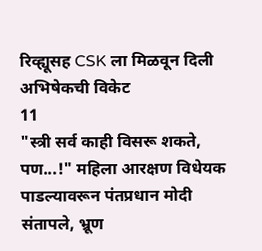रिव्ह्यूसह CSK ला मिळवून दिली अभिषेकची विकेट
11
"स्त्री सर्व काही विसरू शकते, पण...!" महिला आरक्षण विधेयक पाडल्यावरून पंतप्रधान मोदी संतापले, भ्रूण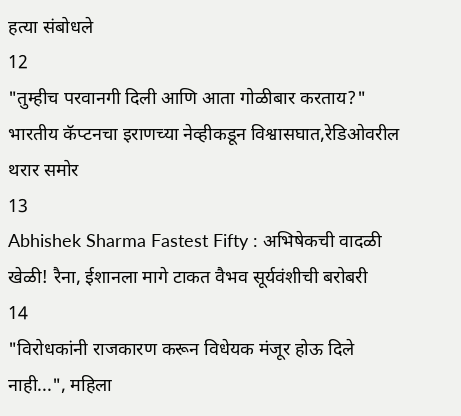हत्या संबोधले
12
"तुम्हीच परवानगी दिली आणि आता गोळीबार करताय?" भारतीय कॅप्टनचा इराणच्या नेव्हीकडून विश्वासघात,रेडिओवरील थरार समोर
13
Abhishek Sharma Fastest Fifty : अभिषेकची वादळी खेळी! रैना, ईशानला मागे टाकत वैभव सूर्यवंशीची बरोबरी
14
"विरोधकांनी राजकारण करून विधेयक मंजूर होऊ दिले नाही...", महिला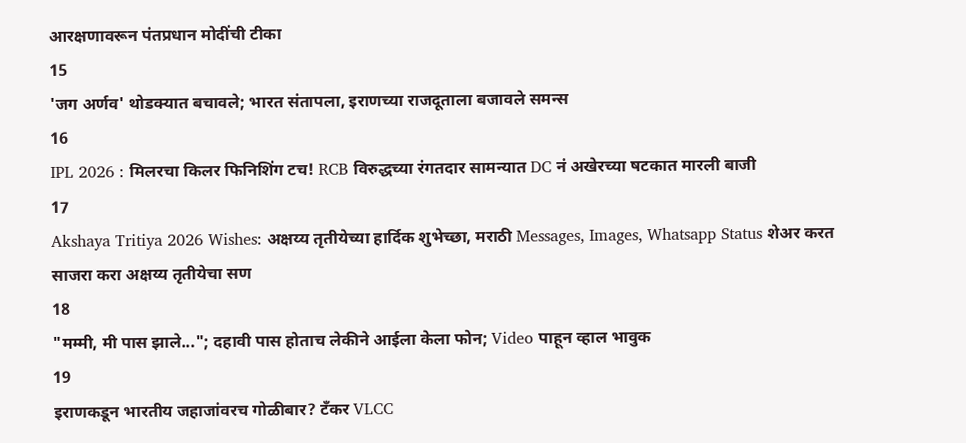आरक्षणावरून पंतप्रधान मोदींची टीका
15
'जग अर्णव' थोडक्यात बचावले; भारत संतापला, इराणच्या राजदूताला बजावले समन्स
16
IPL 2026 : मिलरचा किलर फिनिशिंग टच! RCB विरुद्धच्या रंगतदार सामन्यात DC नं अखेरच्या षटकात मारली बाजी
17
Akshaya Tritiya 2026 Wishes: अक्षय्य तृतीयेच्या हार्दिक शुभेच्छा, मराठी Messages, Images, Whatsapp Status शेअर करत साजरा करा अक्षय्य तृतीयेचा सण
18
"मम्मी, मी पास झाले..."; दहावी पास होताच लेकीने आईला केला फोन; Video पाहून व्हाल भावुक
19
इराणकडून भारतीय जहाजांवरच गोळीबार? टँकर VLCC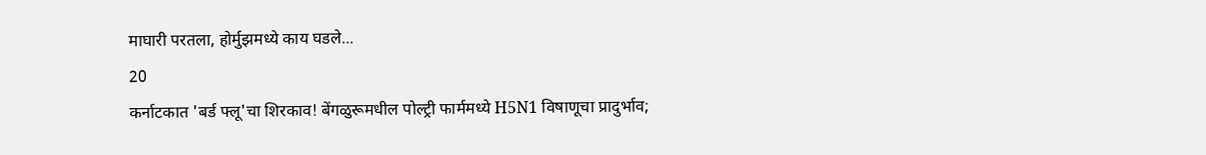माघारी परतला, होर्मुझमध्ये काय घडले...
20
कर्नाटकात 'बर्ड फ्लू'चा शिरकाव! बेंगळुरूमधील पोल्ट्री फार्ममध्ये H5N1 विषाणूचा प्रादुर्भाव;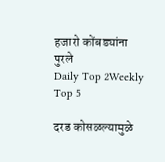हजारो कोंबड्यांना पुरले
Daily Top 2Weekly Top 5

दरड कोसळल्यामुळे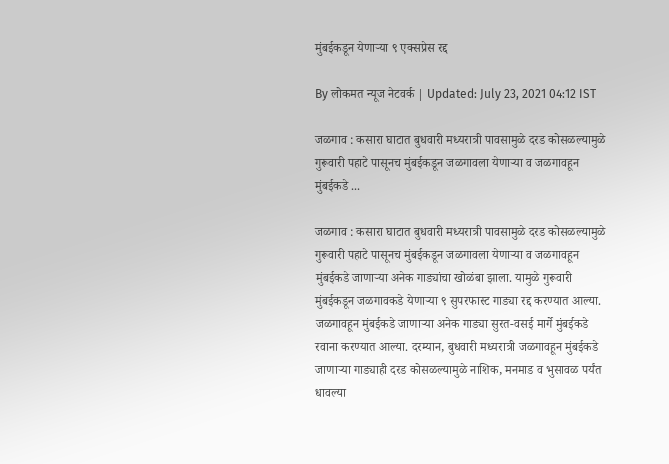मुंबईकडून येणाऱ्या ९ एक्सप्रेस रद्द

By लोकमत न्यूज नेटवर्क | Updated: July 23, 2021 04:12 IST

जळगाव : कसारा घाटात बुधवारी मध्यरात्री पावसामुळे दरड कोसळल्यामुळे गुरूवारी पहाटे पासूनच मुंबईकडून जळगावला येणाऱ्या व जळगावहून मुंबईकडे ...

जळगाव : कसारा घाटात बुधवारी मध्यरात्री पावसामुळे दरड कोसळल्यामुळे गुरूवारी पहाटे पासूनच मुंबईकडून जळगावला येणाऱ्या व जळगावहून मुंबईकडे जाणाऱ्या अनेक गाड्यांचा खोळंबा झाला. यामुळे गुरूवारी मुंबईकडून जळगावकडे येणाऱ्या ९ सुपरफास्ट गाड्या रद्द करण्यात आल्या. जळगावहून मुंबईकडे जाणाऱ्या अनेक गाड्या सुरत-वसई मार्गे मुंबईकडे रवाना करण्यात आल्या. दरम्यान, बुधवारी मध्यरात्री जळगावहून मुंबईकडे जाणाऱ्या गाड्याही दरड कोसळल्यामुळे नाशिक, मनमाड व भुसावळ पर्यंत धावल्या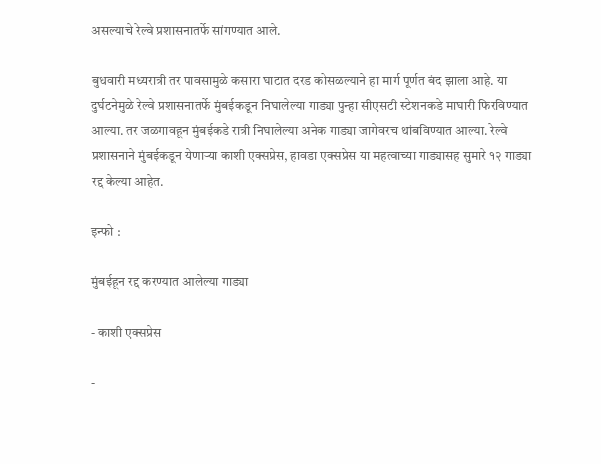असल्याचे रेल्वे प्रशासनातर्फे सांगण्यात आले.

बुधवारी मध्यरात्री तर पावसामुळे कसारा घाटात दरड कोसळल्याने हा मार्ग पूर्णत बंद झाला आहे. या दुर्घटनेमुळे रेल्वे प्रशासनातर्फे मुंबईकडून निघालेल्या गाड्या पुन्हा सीएसटी स्टेशनकडे माघारी फिरविण्यात आल्या. तर जळगावहून मुंबईकडे रात्री निघालेल्या अनेक गाड्या जागेवरच थांबविण्यात आल्या. रेल्वे प्रशासनाने मुंबईकडून येणाऱ्या काशी एक्सप्रेस, हावडा एक्सप्रेस या महत्वाच्या गाड्यासह सुमारे १२ गाड्या रद्द केल्या आहेत.

इन्फो :

मुंबईहून रद्द करण्यात आलेल्या गाड्या

- काशी एक्सप्रेस

-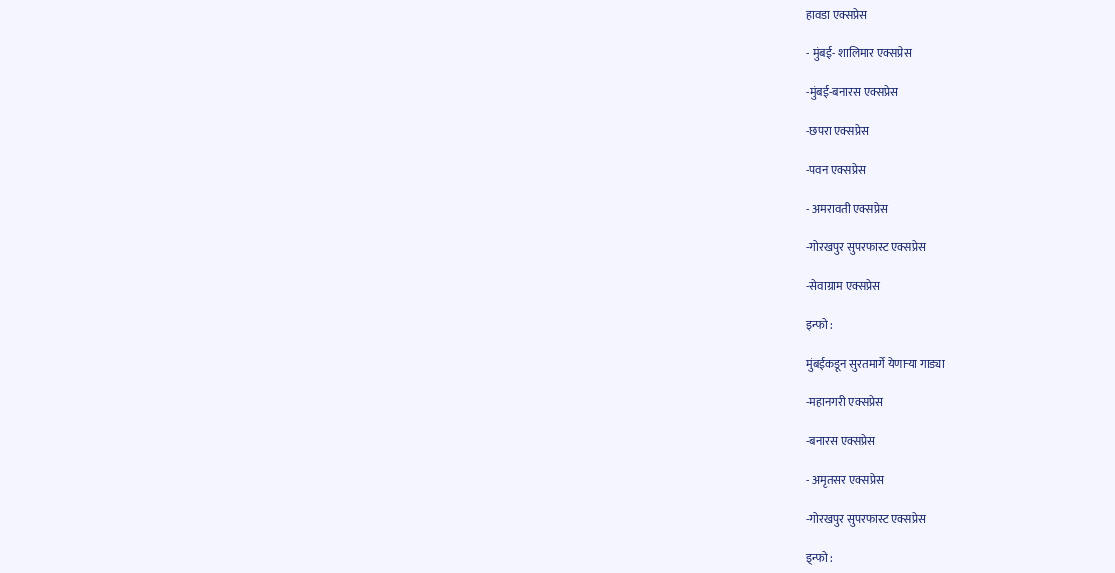हावडा एक्सप्रेस

- मुंबई- शालिमार एक्सप्रेस

-मुंबई-बनारस एक्सप्रेस

-छपरा एक्सप्रेस

-पवन एक्सप्रेस

- अमरावती एक्सप्रेस

-गोरखपुर सुपरफास्ट एक्सप्रेस

-सेवाग्राम एक्सप्रेस

इन्फो :

मुंबईकडून सुरतमार्गे येणाऱ्या गाड्या

-महानगरी एक्सप्रेस

-बनारस एक्सप्रेस

- अमृतसर एक्सप्रेस

-गोरखपुर सुपरफास्ट एक्सप्रेस

इ्न्फो :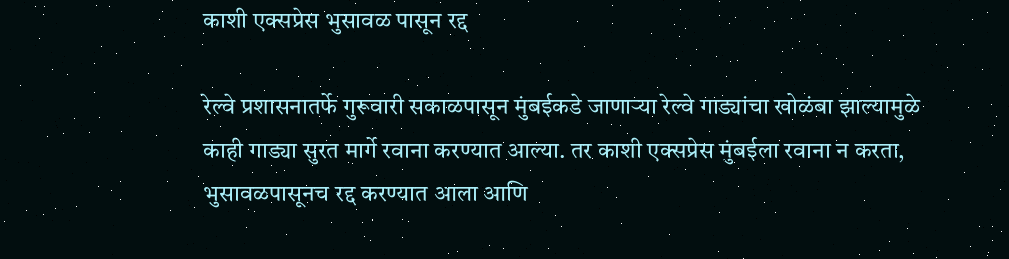काशी एक्सप्रेस भुसावळ पासून रद्द

रेल्वे प्रशासनातर्फे गुरूवारी सकाळपासून मुंबईकडे जाणाऱ्या रेल्वे गाड्यांचा खोळंबा झाल्यामुळे काही गाड्या सुरत मार्गे रवाना करण्यात आल्या. तर काशी एक्सप्रेस मुंबईला रवाना न करता, भुसावळपासूनच रद्द करण्यात आला आणि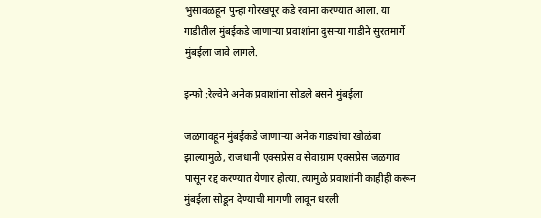भुसावळहून पुन्हा गोरखपूर कडे रवाना करण्यात आला. या गाडीतील मुंबईकडे जाणाऱ्या प्रवाशांना दुसऱ्या गाडीने सुरतमार्गे मुंबईला जावे लागले.

इन्फो :रेल्वेने अनेक प्र‌वाशांना सोडले बसने मुंबईला

जळगावहून मुंबईकडे जाणाऱ्या अनेक गाड्यांचा खोळंबा झाल्यामुळे, राजधानी एक्सप्रेस व सेवाग्राम एक्सप्रेस जळगाव पासून रद्द करण्यात येणार होत्या. त्यामुळे प्रवाशांनी काहीही करून मुंबईला सोडून देण्याची मागणी लावून धरली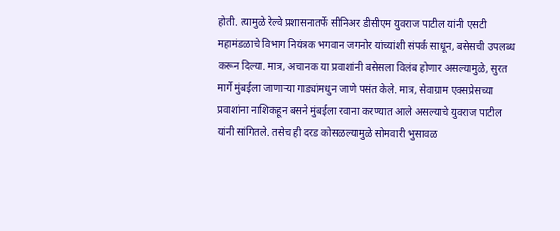होती. त्यामुळे रेल्वे प्रशासनातर्फे सीनिअर डीसीएम युवराज पाटील यांनी एसटी महामंडळाचे विभाग नियंत्रक भगवान जगनोर यांच्यांशी संपर्क साधून, बसेसची उपलब्ध करून दिल्या. मात्र, अचानक या प्रवाशांनी बसेसला विलंब होणार असल्यामुळे, सुरत मार्गे मुंबईला जाणाऱ्या गाड्यांमधुन जाणे पसंत केले. मात्र, सेवाग्राम एक्सप्रेसच्या प्रवाशांना नाशिकहून बसने मुंबईला रवाना करण्यात आले असल्याचे युवराज पाटील यांनी सांगितले. तसेच ही दरड कोसळल्यामुळे सोमवारी भुसावळ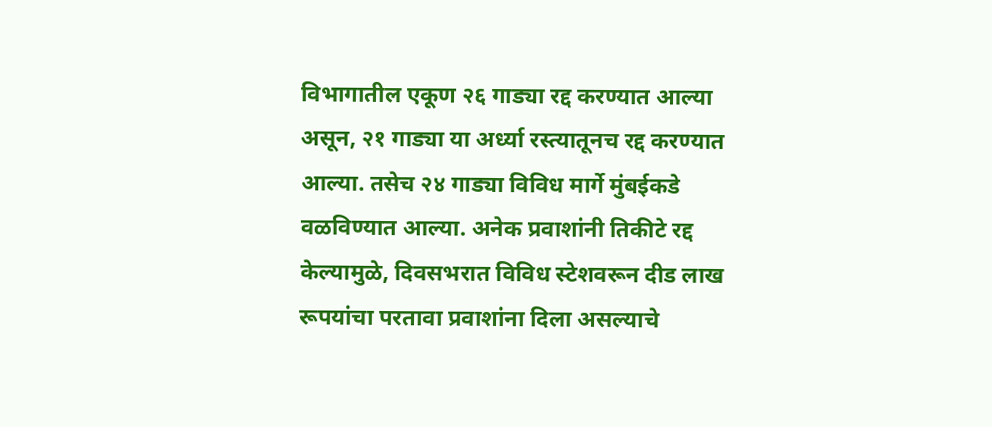विभागातील एकूण २६ गाड्या रद्द करण्यात आल्या असून, २१ गाड्या या अर्ध्या रस्त्यातूनच रद्द करण्यात आल्या. तसेच २४ गाड्या विविध मार्गे मुंबईकडे वळविण्यात आल्या. अनेक प्रवाशांनी तिकीटे रद्द केल्यामुळे, दिवसभरात विविध स्टेशवरून दीड लाख रूपयांचा परतावा प्रवाशांना दिला असल्याचे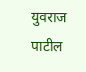युवराज पाटील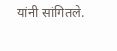यांनी सांगितले.